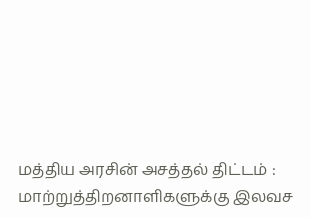மத்திய அரசின் அசத்தல் திட்டம் : மாற்றுத்திறனாளிகளுக்கு இலவச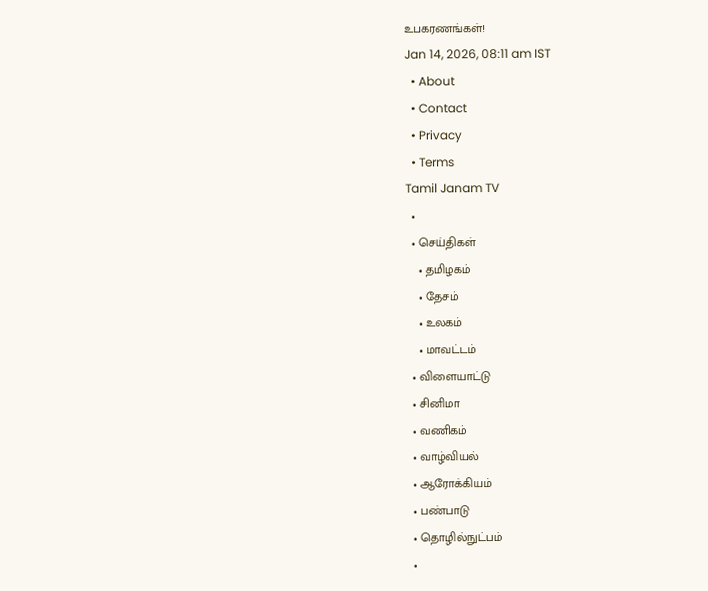உபகரணங்கள்!
Jan 14, 2026, 08:11 am IST
  • About
  • Contact
  • Privacy
  • Terms
Tamil Janam TV
  •
  • செய்திகள்
    • தமிழகம்
    • தேசம்
    • உலகம்
    • மாவட்டம்
  • விளையாட்டு
  • சினிமா
  • வணிகம்
  • வாழ்வியல்
  • ஆரோக்கியம்
  • பண்பாடு
  • தொழில்நுட்பம்
  •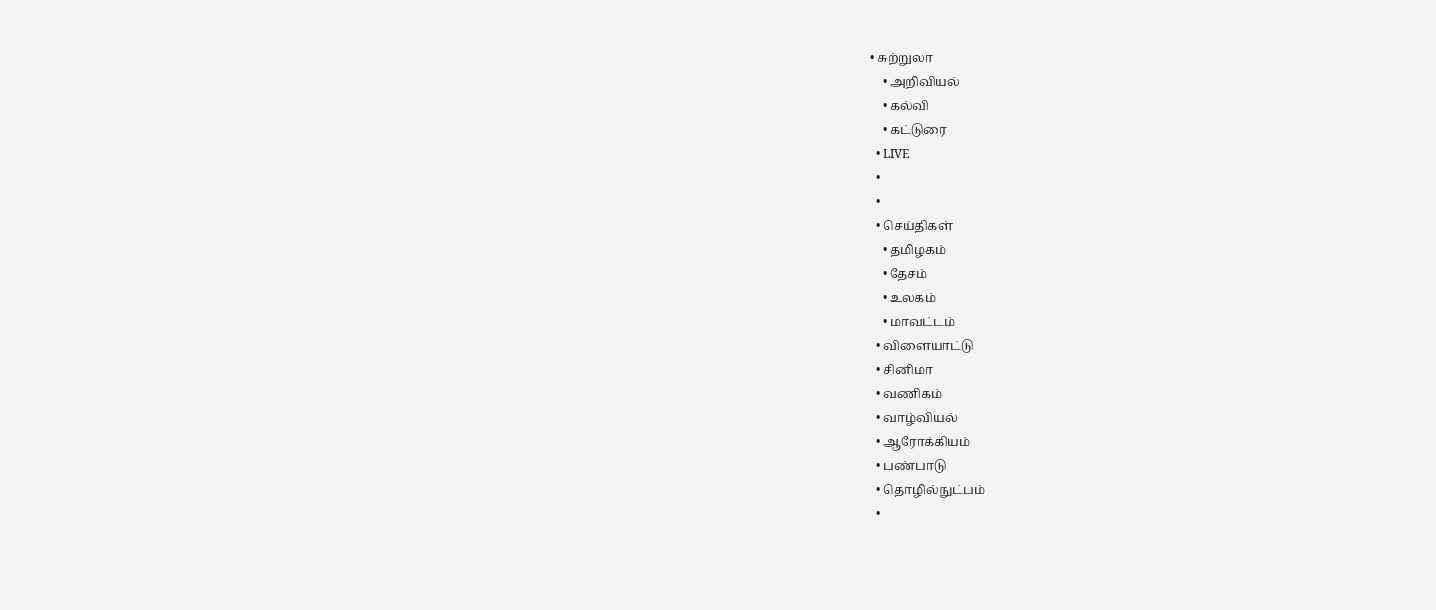• சுற்றுலா
    • அறிவியல்
    • கல்வி
    • கட்டுரை
  • LIVE
  •
  •
  • செய்திகள்
    • தமிழகம்
    • தேசம்
    • உலகம்
    • மாவட்டம்
  • விளையாட்டு
  • சினிமா
  • வணிகம்
  • வாழ்வியல்
  • ஆரோக்கியம்
  • பண்பாடு
  • தொழில்நுட்பம்
  •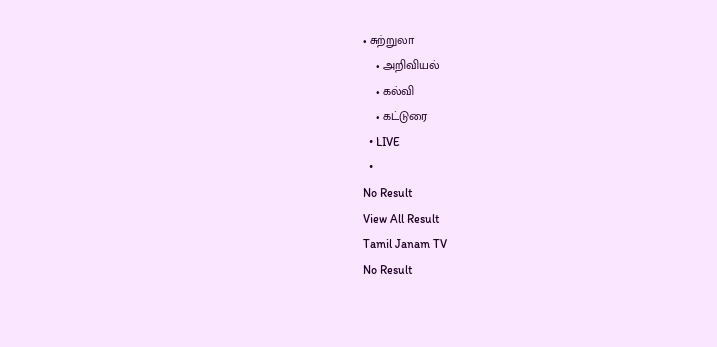• சுற்றுலா
    • அறிவியல்
    • கல்வி
    • கட்டுரை
  • LIVE
  •
No Result
View All Result
Tamil Janam TV
No Result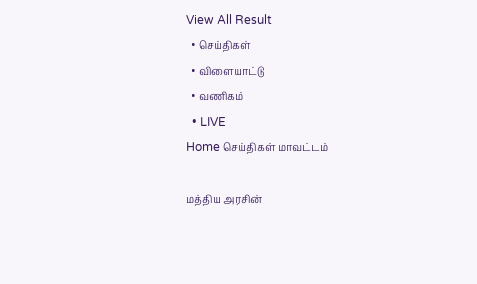View All Result
  • செய்திகள்
  • விளையாட்டு
  • வணிகம்
  • LIVE
Home செய்திகள் மாவட்டம்

மத்திய அரசின்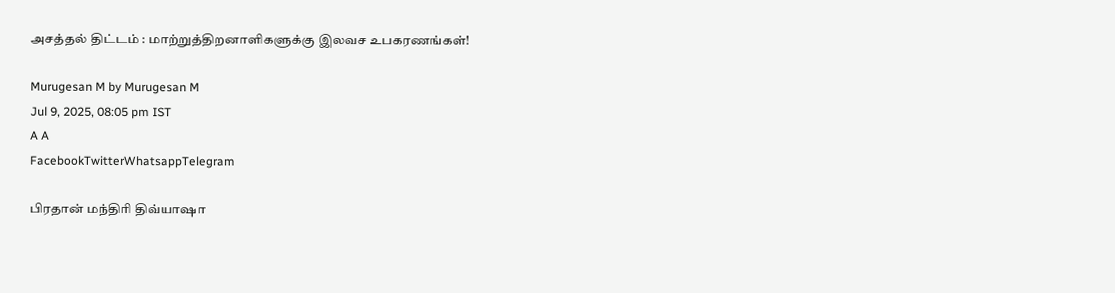அசத்தல் திட்டம் : மாற்றுத்திறனாளிகளுக்கு இலவச உபகரணங்கள்!

Murugesan M by Murugesan M
Jul 9, 2025, 08:05 pm IST
A A
FacebookTwitterWhatsappTelegram

பிரதான் மந்திரி திவ்யாஷா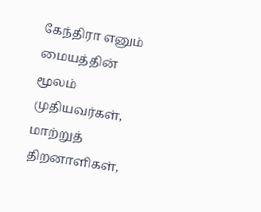கேந்திரா எனும் மையத்தின் மூலம் முதியவர்கள், மாற்றுத் திறனாளிகள்,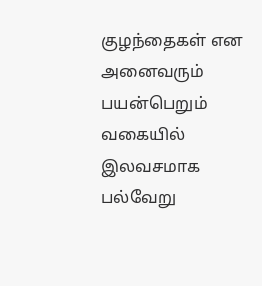குழந்தைகள் என அனைவரும் பயன்பெறும் வகையில் இலவசமாக பல்வேறு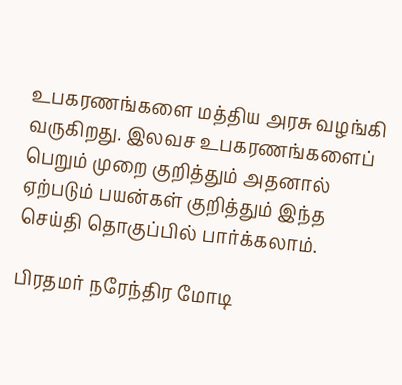உபகரணங்களை மத்திய அரசு வழங்கி வருகிறது. இலவச உபகரணங்களைப் பெறும் முறை குறித்தும் அதனால் ஏற்படும் பயன்கள் குறித்தும் இந்த செய்தி தொகுப்பில் பார்க்கலாம்.

பிரதமர் நரேந்திர மோடி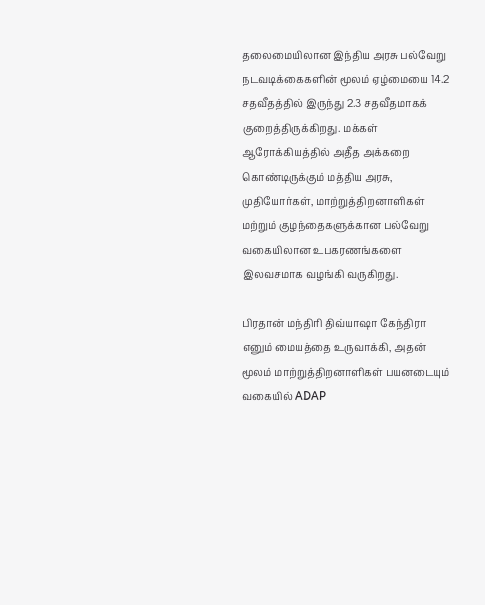தலைமையிலான இந்திய அரசு பல்வேறு நடவடிக்கைகளின் மூலம் ஏழ்மையை 14.2 சதவீதத்தில் இருந்து 2.3 சதவீதமாகக் குறைத்திருக்கிறது. மக்கள் ஆரோக்கியத்தில் அதீத அக்கறை கொண்டிருக்கும் மத்திய அரசு, முதியோர்கள், மாற்றுத்திறனாளிகள் மற்றும் குழந்தைகளுக்கான பல்வேறு வகையிலான உபகரணங்களை இலவசமாக வழங்கி வருகிறது.

பிரதான் மந்திரி திவ்யாஷா கேந்திரா எனும் மையத்தை உருவாக்கி, அதன் மூலம் மாற்றுத்திறனாளிகள் பயனடையும் வகையில் ADAP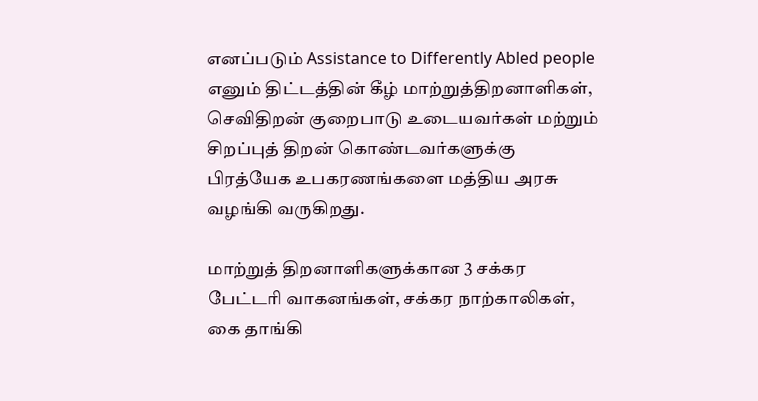எனப்படும் Assistance to Differently Abled people எனும் திட்டத்தின் கீழ் மாற்றுத்திறனாளிகள், செவிதிறன் குறைபாடு உடையவர்கள் மற்றும் சிறப்புத் திறன் கொண்டவர்களுக்கு பிரத்யேக உபகரணங்களை மத்திய அரசு வழங்கி வருகிறது.

மாற்றுத் திறனாளிகளுக்கான 3 சக்கர பேட்டரி வாகனங்கள், சக்கர நாற்காலிகள், கை தாங்கி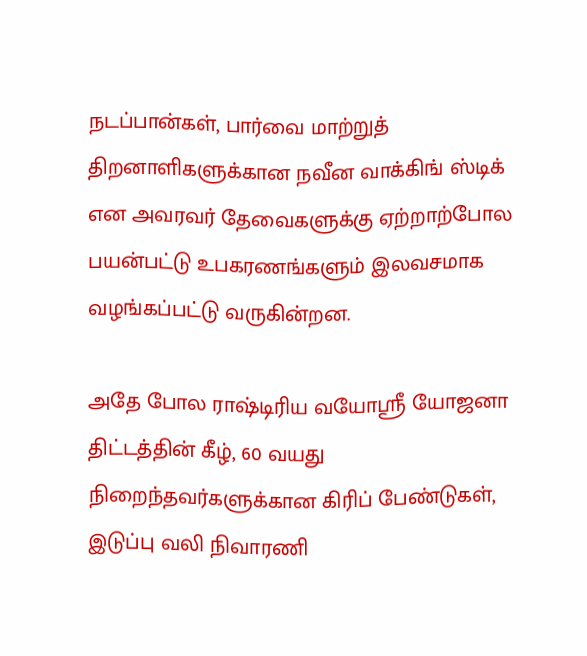நடப்பான்கள், பார்வை மாற்றுத் திறனாளிகளுக்கான நவீன வாக்கிங் ஸ்டிக் என அவரவர் தேவைகளுக்கு ஏற்றாற்போல பயன்பட்டு உபகரணங்களும் இலவசமாக வழங்கப்பட்டு வருகின்றன.

அதே போல ராஷ்டிரிய வயோஸ்ரீ யோஜனா திட்டத்தின் கீழ், 60 வயது நிறைந்தவர்களுக்கான கிரிப் பேண்டுகள், இடுப்பு வலி நிவாரணி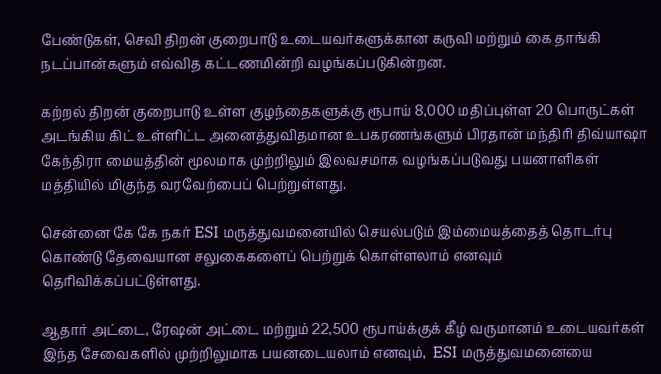பேண்டுகள், செவி திறன் குறைபாடு உடையவர்களுக்கான கருவி மற்றும் கை தாங்கி நடப்பான்களும் எவ்வித கட்டணமின்றி வழங்கப்படுகின்றன.

கற்றல் திறன் குறைபாடு உள்ள குழந்தைகளுக்கு ரூபாய் 8,000 மதிப்புள்ள 20 பொருட்கள் அடங்கிய கிட் உள்ளிட்ட அனைத்துவிதமான உபகரணங்களும் பிரதான் மந்திரி திவ்யாஷா கேந்திரா மையத்தின் மூலமாக முற்றிலும் இலவசமாக வழங்கப்படுவது பயனாளிகள் மத்தியில் மிகுந்த வரவேற்பைப் பெற்றுள்ளது.

சென்னை கே கே நகர் ESI மருத்துவமனையில் செயல்படும் இம்மையத்தைத் தொடர்பு கொண்டு தேவையான சலுகைகளைப் பெற்றுக் கொள்ளலாம் எனவும் தெரிவிக்கப்பட்டுள்ளது.

ஆதார் அட்டை, ரேஷன் அட்டை மற்றும் 22,500 ரூபாய்க்குக் கீழ் வருமானம் உடையவர்கள் இந்த சேவைகளில் முற்றிலுமாக பயனடையலாம் எனவும்,  ESI மருத்துவமனையை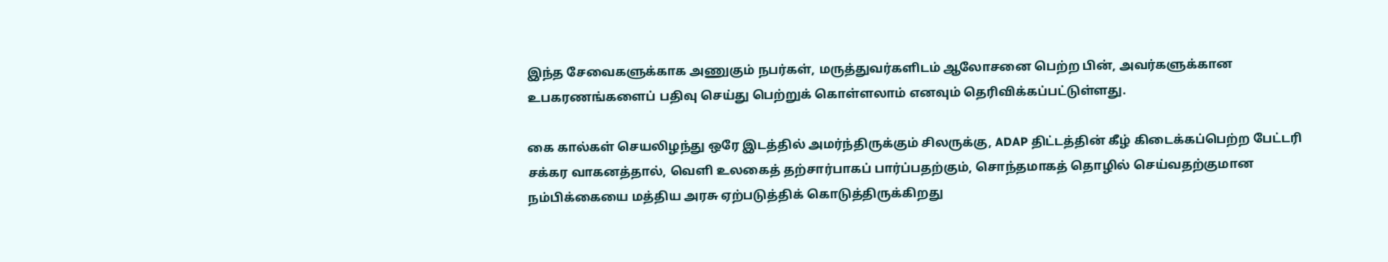இந்த சேவைகளுக்காக அணுகும் நபர்கள், மருத்துவர்களிடம் ஆலோசனை பெற்ற பின், அவர்களுக்கான உபகரணங்களைப் பதிவு செய்து பெற்றுக் கொள்ளலாம் எனவும் தெரிவிக்கப்பட்டுள்ளது.

கை கால்கள் செயலிழந்து ஒரே இடத்தில் அமர்ந்திருக்கும் சிலருக்கு, ADAP திட்டத்தின் கீழ் கிடைக்கப்பெற்ற பேட்டரி சக்கர வாகனத்தால், வெளி உலகைத் தற்சார்பாகப் பார்ப்பதற்கும், சொந்தமாகத் தொழில் செய்வதற்குமான நம்பிக்கையை மத்திய அரசு ஏற்படுத்திக் கொடுத்திருக்கிறது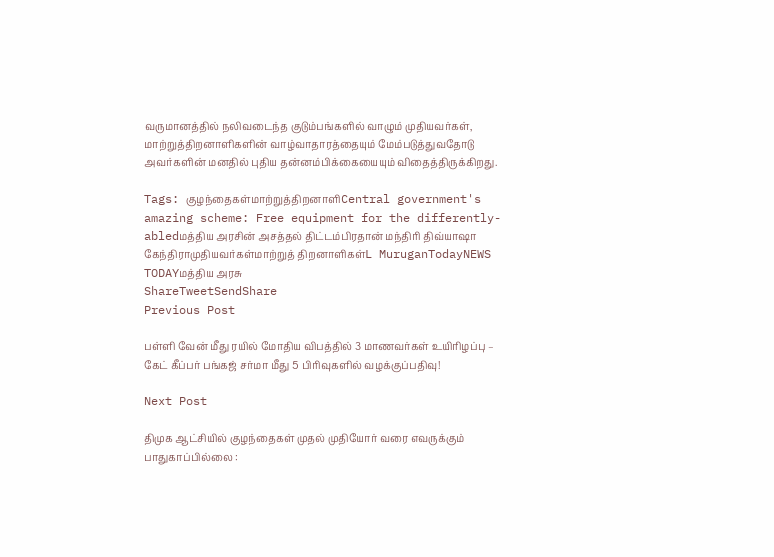வருமானத்தில் நலிவடைந்த குடும்பங்களில் வாழும் முதியவர்கள், மாற்றுத்திறனாளிகளின் வாழ்வாதாரத்தையும் மேம்படுத்துவதோடு அவர்களின் மனதில் புதிய தன்னம்பிக்கையையும் விதைத்திருக்கிறது.

Tags: குழந்தைகள்மாற்றுத்திறனாளிCentral government's amazing scheme: Free equipment for the differently-abledமத்திய அரசின் அசத்தல் திட்டம்பிரதான் மந்திரி திவ்யாஷா கேந்திராமுதியவர்கள்மாற்றுத் திறனாளிகள்L MuruganTodayNEWS TODAYமத்திய அரசு
ShareTweetSendShare
Previous Post

பள்ளி வேன் மீது ரயில் மோதிய விபத்தில் 3 மாணவர்கள் உயிரிழப்பு – கேட் கீப்பர் பங்கஜ் சர்மா மீது 5 பிரிவுகளில் வழக்குப்பதிவு!

Next Post

திமுக ஆட்சியில் குழந்தைகள் முதல் முதியோர் வரை எவருக்கும் பாதுகாப்பில்லை :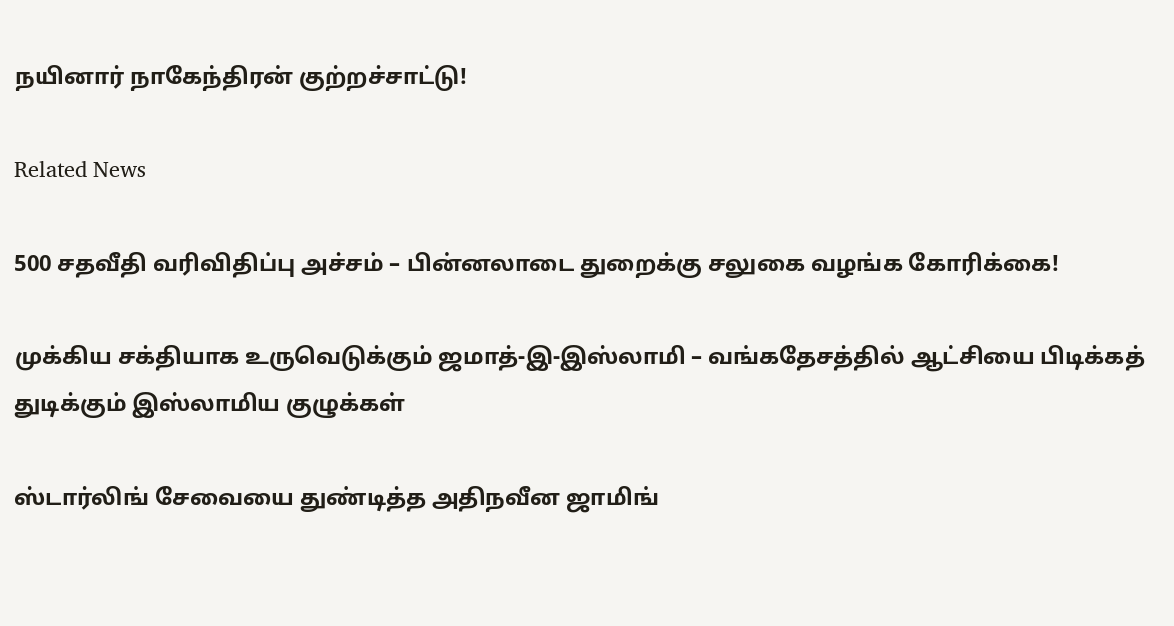நயினார் நாகேந்திரன் குற்றச்சாட்டு!

Related News

500 சதவீதி வரிவிதிப்பு அச்சம் – பின்னலாடை துறைக்கு சலுகை வழங்க கோரிக்கை!

முக்கிய சக்தியாக உருவெடுக்கும் ஜமாத்-இ-இஸ்லாமி – வங்கதேசத்தில் ஆட்சியை பிடிக்கத் துடிக்கும் இஸ்லாமிய குழுக்கள்

ஸ்டார்லிங் சேவையை துண்டித்த அதிநவீன ஜாமிங்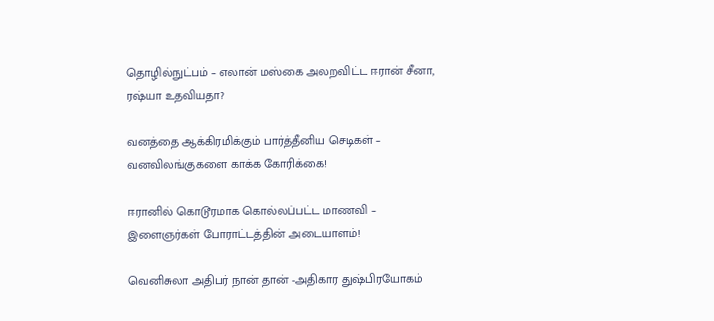தொழில்நுட்பம் – எலான் மஸ்கை அலறவிட்ட ஈரான் சீனா, ரஷ்யா உதவியதா?

வனத்தை ஆக்கிரமிக்கும் பார்த்தீனிய செடிகள் – வனவிலங்குகளை காக்க கோரிக்கை!

ஈரானில் கொடூரமாக கொல்லப்பட்ட மாணவி – இளைஞர்கள் போராட்டத்தின் அடையாளம்!

வெனிசுலா அதிபர் நான் தான் -அதிகார துஷ்பிரயோகம்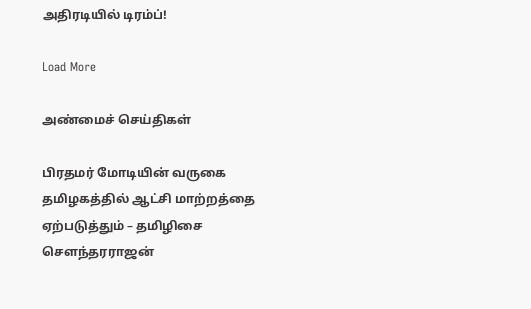அதிரடியில் டிரம்ப்!

Load More

அண்மைச் செய்திகள்

பிரதமர் மோடியின் வருகை தமிழகத்தில் ஆட்சி மாற்றத்தை ஏற்படுத்தும் – தமிழிசை சௌந்தரராஜன்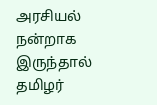அரசியல் நன்றாக இருந்தால் தமிழர்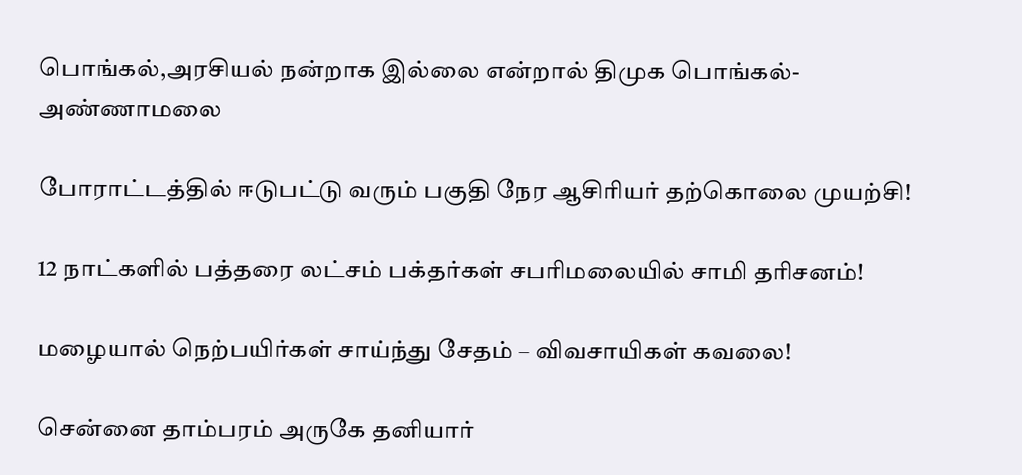பொங்கல்,அரசியல் நன்றாக இல்லை என்றால் திமுக பொங்கல்- அண்ணாமலை

போராட்டத்தில் ஈடுபட்டு வரும் பகுதி நேர ஆசிரியர் தற்கொலை முயற்சி!

12 நாட்களில் பத்தரை லட்சம் பக்தர்கள் சபரிமலையில் சாமி தரிசனம்!

மழையால் நெற்பயிர்கள் சாய்ந்து சேதம் – விவசாயிகள் கவலை!

சென்னை தாம்பரம் அருகே தனியார்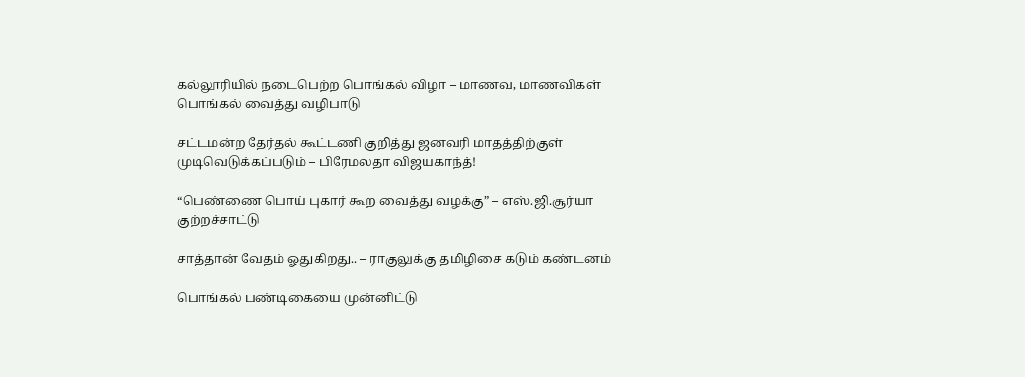கல்லூரியில் நடைபெற்ற பொங்கல் விழா – மாணவ, மாணவிகள் பொங்கல் வைத்து வழிபாடு

சட்டமன்ற தேர்தல் கூட்டணி குறித்து ஜனவரி மாதத்திற்குள் முடிவெடுக்கப்படும் – பிரேமலதா விஜயகாந்த்!

“பெண்ணை பொய் புகார் கூற வைத்து வழக்கு” – எஸ்.ஜி.சூர்யா குற்றச்சாட்டு

சாத்தான் வேதம் ஓதுகிறது.. – ராகுலுக்கு தமிழிசை கடும் கண்டனம்

பொங்கல் பண்டிகையை முன்னிட்டு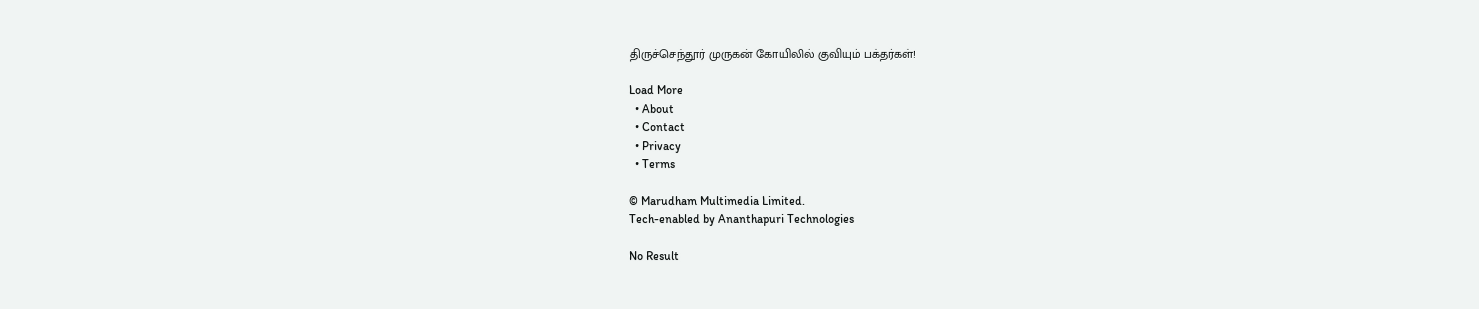திருச்செந்தூர் முருகன் கோயிலில் குவியும் பக்தர்கள்!

Load More
  • About
  • Contact
  • Privacy
  • Terms

© Marudham Multimedia Limited.
Tech-enabled by Ananthapuri Technologies

No Result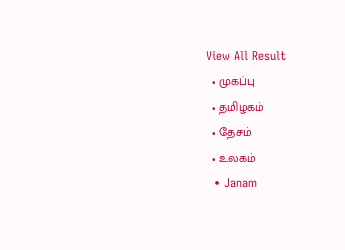View All Result
  • முகப்பு
  • தமிழகம்
  • தேசம்
  • உலகம்
  • Janam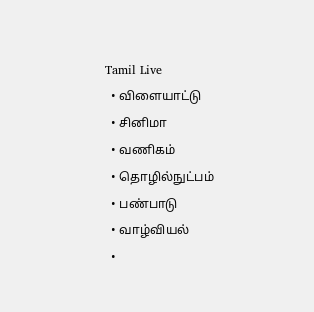Tamil Live
  • விளையாட்டு
  • சினிமா
  • வணிகம்
  • தொழில்நுட்பம்
  • பண்பாடு
  • வாழ்வியல்
  •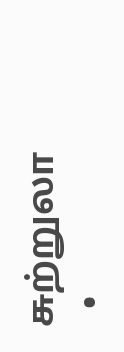சுற்றுலா
  •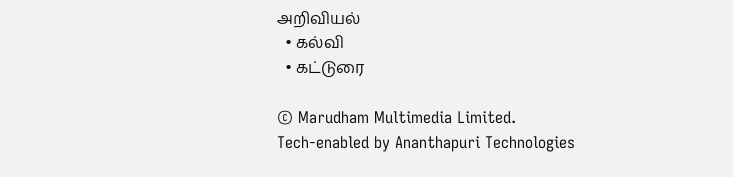அறிவியல்
  • கல்வி
  • கட்டுரை

© Marudham Multimedia Limited.
Tech-enabled by Ananthapuri Technologies